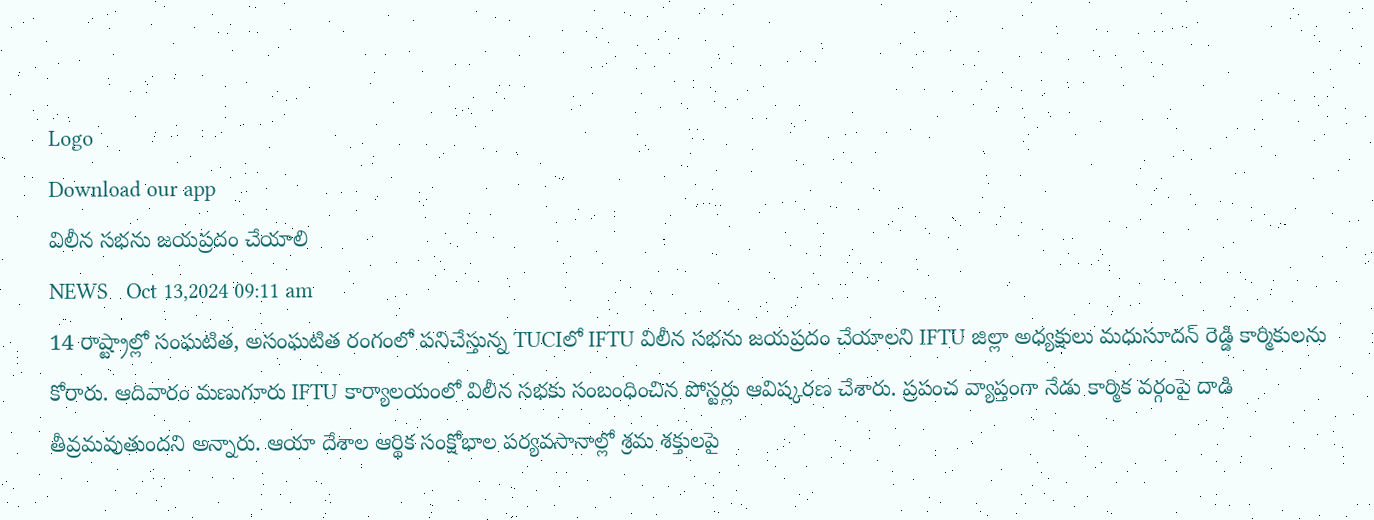Logo
Download our app
విలీన సభను జయప్రదం చేయాలి
NEWS   Oct 13,2024 09:11 am
14 రాష్ట్రాల్లో సంఘటిత, అసంఘటిత రంగంలో పనిచేస్తున్న TUCIలో IFTU విలీన సభను జయప్రదం చేయాలని IFTU జిల్లా అధ్యక్షులు మధుసూదన్ రెడ్డి కార్మికులను కోరారు. ఆదివారం మణుగూరు IFTU కార్యాలయంలో విలీన సభకు సంబంధించిన పోస్టర్లు ఆవిష్కరణ చేశారు. ప్రపంచ వ్యాప్తంగా నేడు కార్మిక వర్గంపై దాడి తీవ్రమవుతుందని అన్నారు. ఆయా దేశాల ఆర్థిక సంక్షోభాల పర్యవసానాల్లో శ్రమ శక్తులపై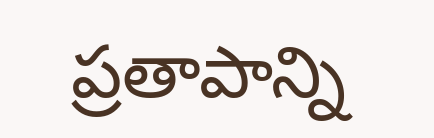ప్రతాపాన్ని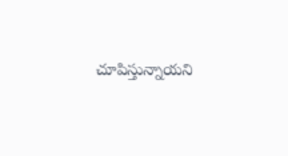చూపిస్తున్నాయని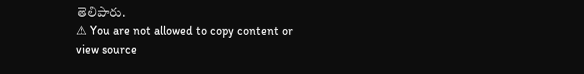తెలిపారు.
⚠ You are not allowed to copy content or view source